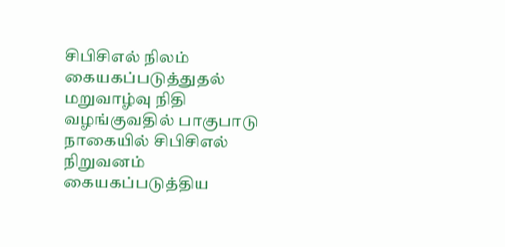சிபிசிஎல் நிலம் கையகப்படுத்துதல் மறுவாழ்வு நிதி வழங்குவதில் பாகுபாடு
நாகையில் சிபிசிஎல் நிறுவனம் கையகப்படுத்திய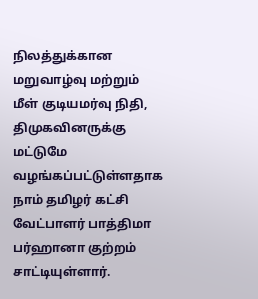நிலத்துக்கான மறுவாழ்வு மற்றும் மீள் குடியமர்வு நிதி, திமுகவினருக்கு மட்டுமே வழங்கப்பட்டுள்ளதாக நாம் தமிழர் கட்சி வேட்பாளர் பாத்திமா பர்ஹானா குற்றம் சாட்டியுள்ளார்.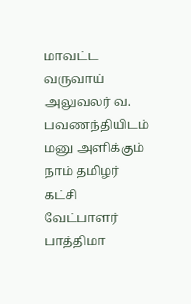மாவட்ட வருவாய் அலுவலர் வ. பவணந்தியிடம் மனு அளிக்கும் நாம் தமிழர் கட்சி வேட்பாளர் பாத்திமா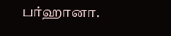பர்ஹானா.